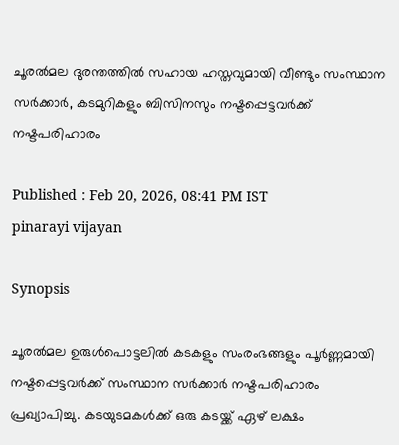ചൂരൽമല ദുരന്തത്തിൽ സഹായ ഹസ്തവുമായി വീണ്ടും സംസ്ഥാന സർക്കാർ, കടമുറികളും ബിസിനസും നഷ്ടപ്പെട്ടവർക്ക് നഷ്ടപരിഹാരം

Published : Feb 20, 2026, 08:41 PM IST
pinarayi vijayan

Synopsis

ചൂരൽമല ഉരുൾപൊട്ടലിൽ കടകളും സംരംഭങ്ങളും പൂർണ്ണമായി നഷ്ടപ്പെട്ടവർക്ക് സംസ്ഥാന സർക്കാർ നഷ്ടപരിഹാരം പ്രഖ്യാപിച്ചു. കടയുടമകൾക്ക് ഒരു കടയ്ക്ക് ഏഴ് ലക്ഷം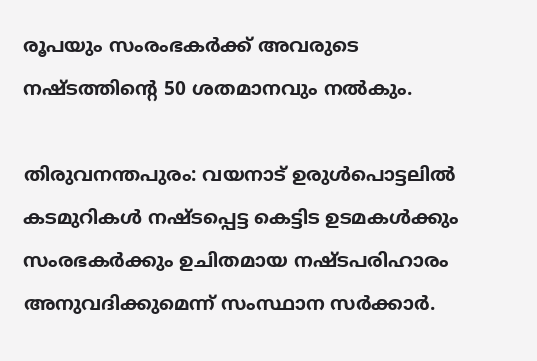രൂപയും സംരംഭകർക്ക് അവരുടെ നഷ്ടത്തിന്‍റെ 50 ശതമാനവും നൽകും.

തിരുവനന്തപുരം: വയനാട് ഉരുൾപൊട്ടലിൽ കടമുറികൾ നഷ്ടപ്പെട്ട കെട്ടിട ഉടമകൾക്കും സംരഭകർക്കും ഉചിതമായ നഷ്ടപരിഹാരം അനുവദിക്കുമെന്ന് സംസ്ഥാന സർക്കാർ.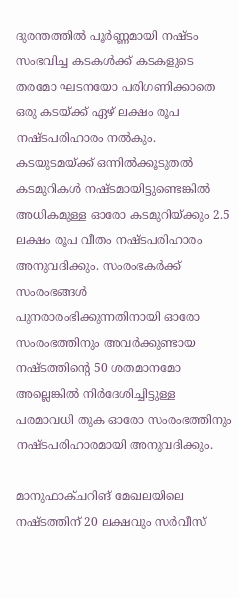ദുരന്തത്തിൽ പൂർണ്ണമായി നഷ്ടം സംഭവിച്ച കടകൾക്ക് കടകളുടെ തരമോ ഘടനയോ പരിഗണിക്കാതെ ഒരു കടയ്ക്ക് ഏഴ് ലക്ഷം രൂപ നഷ്ടപരിഹാരം നല്‍കും. കടയുടമയ്ക്ക് ഒന്നിൽക്കൂടുതൽ കടമുറികൾ നഷ്ടമായിട്ടുണ്ടെങ്കിൽ അധികമുള്ള ഓരോ കടമുറിയ്ക്കും 2.5 ലക്ഷം രൂപ വീതം നഷ്ടപരിഹാരം അനുവദിക്കും. സംരംഭകർക്ക് സംരംഭങ്ങൾ പുനരാരംഭിക്കുന്നതിനായി ഓരോ സംരംഭത്തിനും അവർക്കുണ്ടായ നഷ്ടത്തിന്‍റെ 50 ശതമാനമോ അല്ലെങ്കിൽ നിർദേശിച്ചിട്ടുള്ള പരമാവധി തുക ഓരോ സംരംഭത്തിനും നഷ്ടപരിഹാരമായി അനുവദിക്കും.

മാനുഫാക്ചറിങ് മേഖലയിലെ നഷ്ടത്തിന് 20 ലക്ഷവും സർവീസ്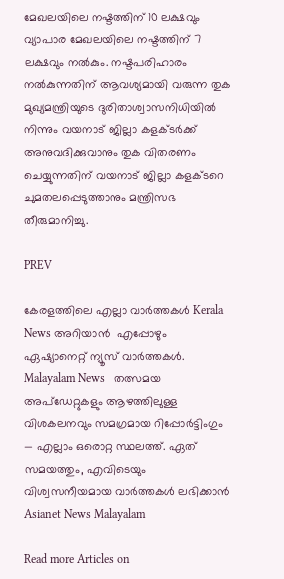മേഖലയിലെ നഷ്ടത്തിന് 10 ലക്ഷവും വ്യാപാര മേഖലയിലെ നഷ്ടത്തിന് 7 ലക്ഷവും നൽകും. നഷ്ടപരിഹാരം നൽകുന്നതിന് ആവശ്യമായി വരുന്ന തുക മുഖ്യമന്ത്രിയുടെ ദുരിതാശ്വാസനിധിയിൽ നിന്നും വയനാട് ജില്ലാ കളക്ടർക്ക് അനുവദിക്കുവാനും തുക വിതരണം ചെയ്യുന്നതിന് വയനാട് ജില്ലാ കളക്ടറെ ചുമതലപ്പെടുത്താനും മന്ത്രിസഭ തീരുമാനിച്ചു.

PREV

കേരളത്തിലെ എല്ലാ വാർത്തകൾ Kerala News അറിയാൻ  എപ്പോഴും ഏഷ്യാനെറ്റ് ന്യൂസ് വാർത്തകൾ.  Malayalam News   തത്സമയ അപ്‌ഡേറ്റുകളും ആഴത്തിലുള്ള വിശകലനവും സമഗ്രമായ റിപ്പോർട്ടിംഗും — എല്ലാം ഒരൊറ്റ സ്ഥലത്ത്. ഏത് സമയത്തും, എവിടെയും വിശ്വസനീയമായ വാർത്തകൾ ലഭിക്കാൻ Asianet News Malayalam

Read more Articles on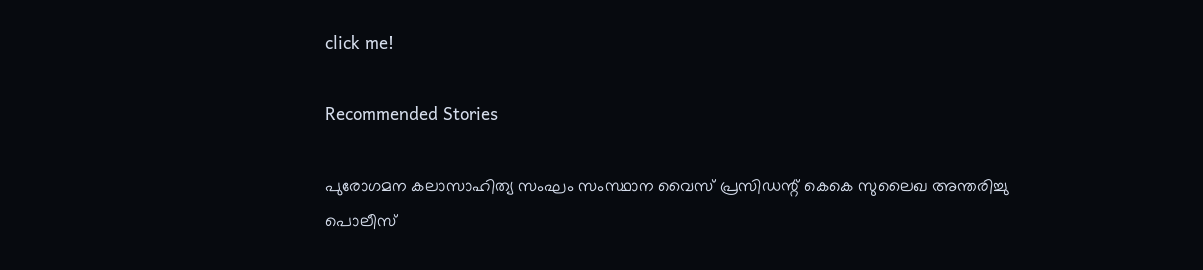click me!

Recommended Stories

പുരോഗമന കലാസാഹിത്യ സംഘം സംസ്ഥാന വൈസ് പ്രസിഡന്റ് കെകെ സുലൈഖ അന്തരിച്ചു
പൊലീസ്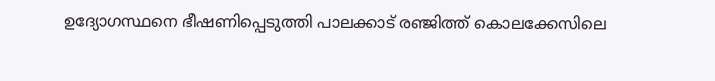ഉദ്യോഗസ്ഥനെ ഭീഷണിപ്പെടുത്തി പാലക്കാട് രഞ്ജിത്ത് കൊലക്കേസിലെ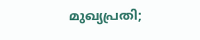മുഖ്യപ്രതി;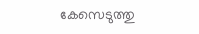കേസെടുത്തു